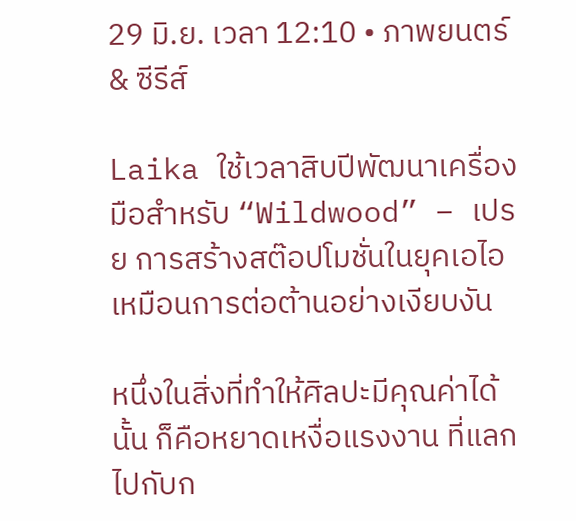29 มิ.ย. เวลา 12:10 • ภาพยนตร์ & ซีรีส์

Laika ใช้เวลาสิบปีพัฒนาเครื่องมือสำหรับ “Wildwood” – เปรย การสร้างสต๊อปโมชั่นในยุคเอไอ เหมือนการต่อต้านอย่างเงียบงัน

หนึ่งในสิ่งที่ทำให้ศิลปะมีคุณค่าได้นั้น ก็คือหยาดเหงื่อแรงงาน ที่แลกไปกับก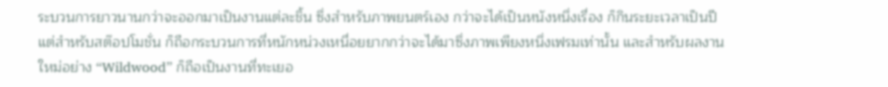ระบวนการยาวนานกว่าจะออกมาเป็นงานแต่ละชิ้น ซึ่งสำหรับภาพยนตร์เอง กว่าจะได้เป็นหนังหนึ่งเรื่อง ก็กินระยะเวลาเป็นปี แต่สำหรับสต๊อปโมชั่น ก็ถือกระบวนการที่หนักหน่วงเหนื่อยยากกว่าจะได้มาซึ่งภาพเพียงหนึ่งเฟรมเท่านั้น และสำหรับผลงานใหม่อย่าง “Wildwood” ก็ถือเป็นงานที่ทะเยอ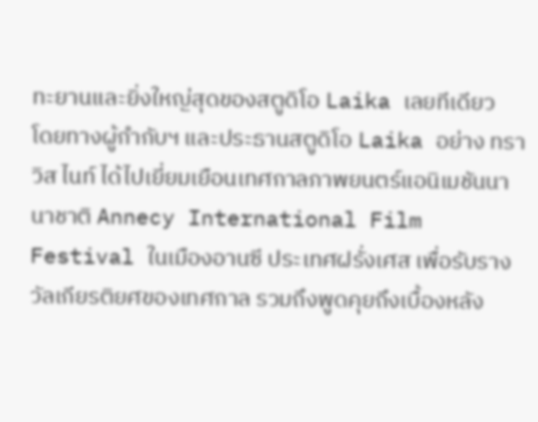ทะยานและยิ่งใหญ่สุดของสตูดิโอ Laika เลยทีเดียว
โดยทางผู้กำกับฯ และประธานสตูดิโอ Laika อย่าง ทราวิส ไนท์ ได้ไปเยี่ยมเยือนเทศกาลภาพยนตร์แอนิเมชันนานาชาติ Annecy International Film Festival ในเมืองอานซี ประเทศฝรั่งเศส เพื่อรับรางวัลเกียรติยศของเทศกาล รวมถึงพูดคุยถึงเบื้องหลัง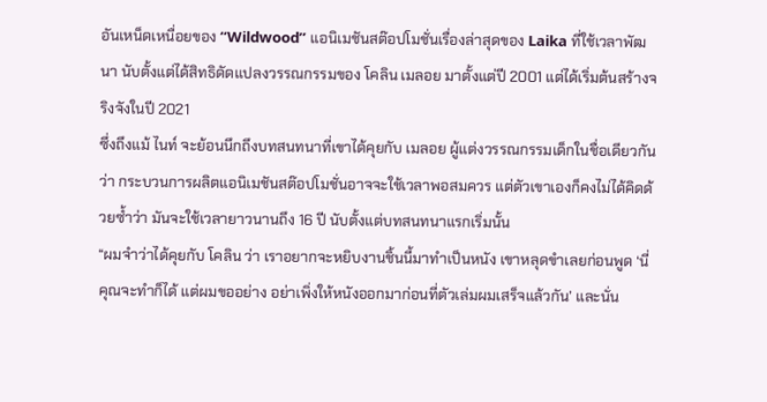อันเหน็ดเหนื่อยของ “Wildwood” แอนิเมชันสต๊อปโมชั่นเรื่องล่าสุดของ Laika ที่ใช้เวลาพัฒนา นับตั้งแต่ได้สิทธิดัดแปลงวรรณกรรมของ โคลิน เมลอย มาตั้งแต่ปี 2001 แต่ได้เริ่มต้นสร้างจริงจังในปี 2021
ซึ่งถึงแม้ ไนท์ จะย้อนนึกถึงบทสนทนาที่เขาได้คุยกับ เมลอย ผู้แต่งวรรณกรรมเด็กในชื่อเดียวกันว่า กระบวนการผลิตแอนิเมชันสต๊อปโมชั่นอาจจะใช้เวลาพอสมควร แต่ตัวเขาเองก็คงไม่ได้คิดด้วยซ้ำว่า มันจะใช้เวลายาวนานถึง 16 ปี นับตั้งแต่บทสนทนาแรกเริ่มนั้น
“ผมจำว่าได้คุยกับ โคลิน ว่า เราอยากจะหยิบงานชิ้นนี้มาทำเป็นหนัง เขาหลุดขำเลยก่อนพูด ‘นี่ คุณจะทำก็ได้ แต่ผมขออย่าง อย่าเพิ่งให้หนังออกมาก่อนที่ตัวเล่มผมเสร็จแล้วกัน’ และนั่น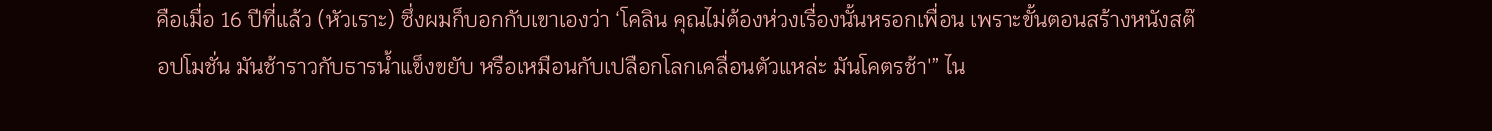คือเมื่อ 16 ปีที่แล้ว (หัวเราะ) ซึ่งผมก็บอกกับเขาเองว่า ‘โคลิน คุณไม่ต้องห่วงเรื่องนั้นหรอกเพื่อน เพราะขั้นตอนสร้างหนังสต๊อปโมชั่น มันช้าราวกับธารน้ำแข็งขยับ หรือเหมือนกับเปลือกโลกเคลื่อนตัวแหล่ะ มันโคตรช้า'” ไน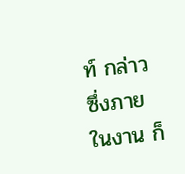ท์ กล่าว
ซึ่งภายในงาน ก็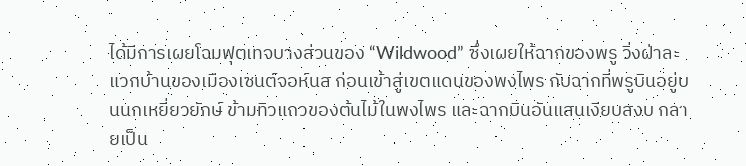ได้มีการเผยโฉมฟุตเทจบางส่วนของ “Wildwood” ซึ่งเผยให้ฉากของพรู วิ่งฝ่าละแวกบ้านของเมืองเซนต์จอห์นส ก่อนเข้าสู่เขตแดนของพงไพร กับฉากที่พรูบินอยู่บนนกเหยี่ยวยักษ์ ข้ามทิวแถวของต้นไม้ในพงไพร และฉากบินอันแสนเงียบสงบ กลายเป็น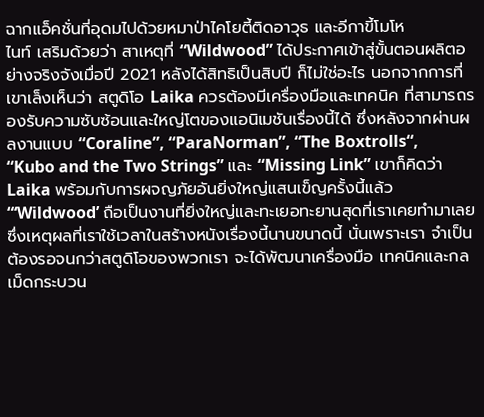ฉากแอ็คชั่นที่อุดมไปด้วยหมาป่าไคโยตี้ติดอาวุธ และอีกาขี้โมโห
ไนท์ เสริมด้วยว่า สาเหตุที่ “Wildwood” ได้ประกาศเข้าสู่ขั้นตอนผลิตอย่างจริงจังเมื่อปี 2021 หลังได้สิทธิเป็นสิบปี ก็ไม่ใช่อะไร นอกจากการที่เขาเล็งเห็นว่า สตูดิโอ Laika ควรต้องมีเครื่องมือและเทคนิค ที่สามารถรองรับความซับซ้อนและใหญ่โตของแอนิเมชันเรื่องนี้ได้ ซึ่งหลังจากผ่านผลงานแบบ “Coraline”, “ParaNorman”, “The Boxtrolls“, “Kubo and the Two Strings” และ “Missing Link” เขาก็คิดว่า Laika พร้อมกับการผจญภัยอันยิ่งใหญ่แสนเข็ญครั้งนี้แล้ว
“‘Wildwood’ ถือเป็นงานที่ยิ่งใหญ่และทะเยอทะยานสุดที่เราเคยทำมาเลย ซึ่งเหตุผลที่เราใช้เวลาในสร้างหนังเรื่องนี้นานขนาดนี้ นั่นเพราะเรา จำเป็นต้องรอจนกว่าสตูดิโอของพวกเรา จะได้พัฒนาเครื่องมือ เทคนิคและกลเม็ดกระบวน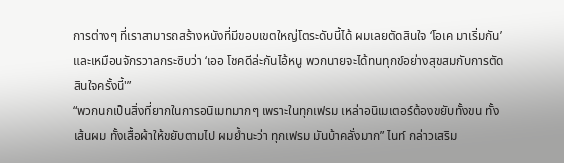การต่างๆ ที่เราสามารถสร้างหนังที่มีขอบเขตใหญ่โตระดับนี้ได้ ผมเลยตัดสินใจ ‘โอเค มาเริ่มกัน’ และเหมือนจักรวาลกระซิบว่า ‘เออ โชคดีล่ะกันไอ้หนู พวกนายจะได้ทนทุกข์อย่างสุขสมกับการตัดสินใจครั้งนี้'”
“พวกนกเป็นสิ่งที่ยากในการอนิเมทมากๆ เพราะในทุกเฟรม เหล่าอนิเมเตอร์ต้องขยับทั้งขน ทั้งเส้นผม ทั้งเสื้อผ้าให้ขยับตามไป ผมย้ำนะว่า ทุกเฟรม มันบ้าคลั่งมาก” ไนท์ กล่าวเสริม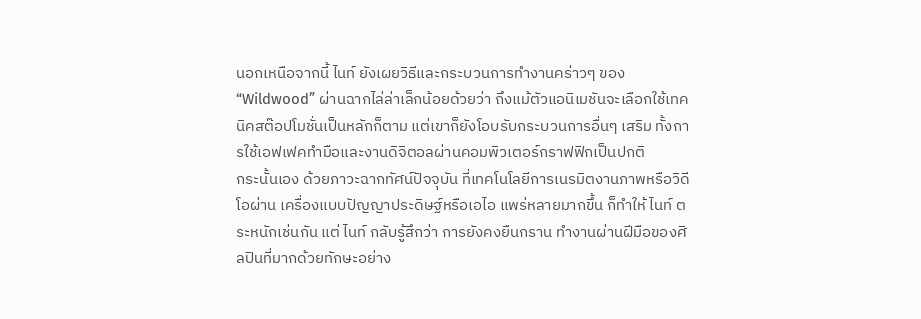นอกเหนือจากนี้ ไนท์ ยังเผยวิธีและกระบวนการทำงานคร่าวๆ ของ “Wildwood” ผ่านฉากไล่ล่าเล็กน้อยด้วยว่า ถึงแม้ตัวแอนิเมชันจะเลือกใช้เทคนิคสต๊อปโมชั่นเป็นหลักก็ตาม แต่เขาก็ยังโอบรับกระบวนการอื่นๆ เสริม ทั้งการใช้เอฟเฟคทำมือและงานดิจิตอลผ่านคอมพิวเตอร์กราฟฟิกเป็นปกติ
กระนั้นเอง ด้วยภาวะฉากทัศน์ปัจจุบัน ที่เทคโนโลยีการเนรมิตงานภาพหรือวิดีโอผ่าน เครื่องแบบปัญญาประดิษฐ์หรือเอไอ แพร่หลายมากขึ้น ก็ทำให้ ไนท์ ตระหนักเช่นกัน แต่ ไนท์ กลับรู้สึกว่า การยังคงยืนกราน ทำงานผ่านฝีมือของศิลปินที่มากด้วยทักษะอย่าง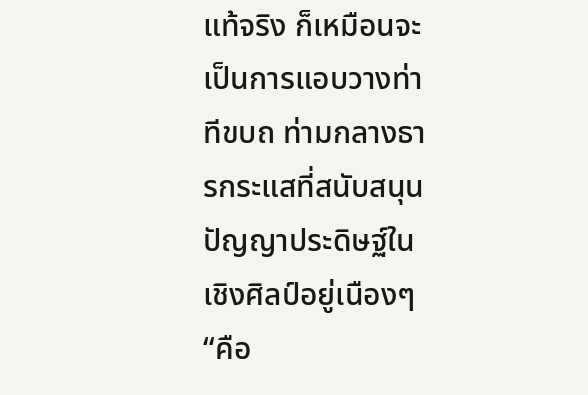แท้จริง ก็เหมือนจะเป็นการแอบวางท่าทีขบถ ท่ามกลางธารกระแสที่สนับสนุนปัญญาประดิษฐ์ในเชิงศิลป์อยู่เนืองๆ
“คือ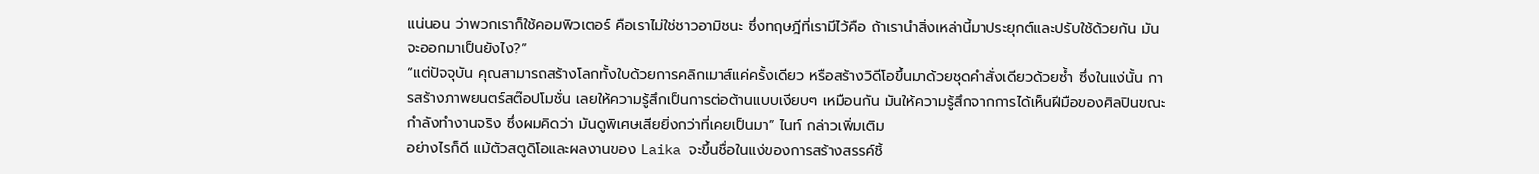แน่นอน ว่าพวกเราก็ใช้คอมพิวเตอร์ คือเราไม่ใช่ชาวอามิชนะ ซึ่งทฤษฎีที่เรามีไว้คือ ถ้าเรานำสิ่งเหล่านี้มาประยุกต์และปรับใช้ด้วยกัน มันจะออกมาเป็นยังไง?”
“แต่ปัจจุบัน คุณสามารถสร้างโลกทั้งใบด้วยการคลิกเมาส์แค่ครั้งเดียว หรือสร้างวิดีโอขึ้นมาด้วยชุดคำสั่งเดียวด้วยซ้ำ ซึ่งในแง่นั้น การสร้างภาพยนตร์สต๊อปโมชั่น เลยให้ความรู้สึกเป็นการต่อต้านแบบเงียบๆ เหมือนกัน มันให้ความรู้สึกจากการได้เห็นฝีมือของศิลปินขณะกำลังทำงานจริง ซึ่งผมคิดว่า มันดูพิเศษเสียยิ่งกว่าที่เคยเป็นมา” ไนท์ กล่าวเพิ่มเติม
อย่างไรก็ดี แม้ตัวสตูดิโอและผลงานของ Laika จะขึ้นชื่อในแง่ของการสร้างสรรค์ชิ้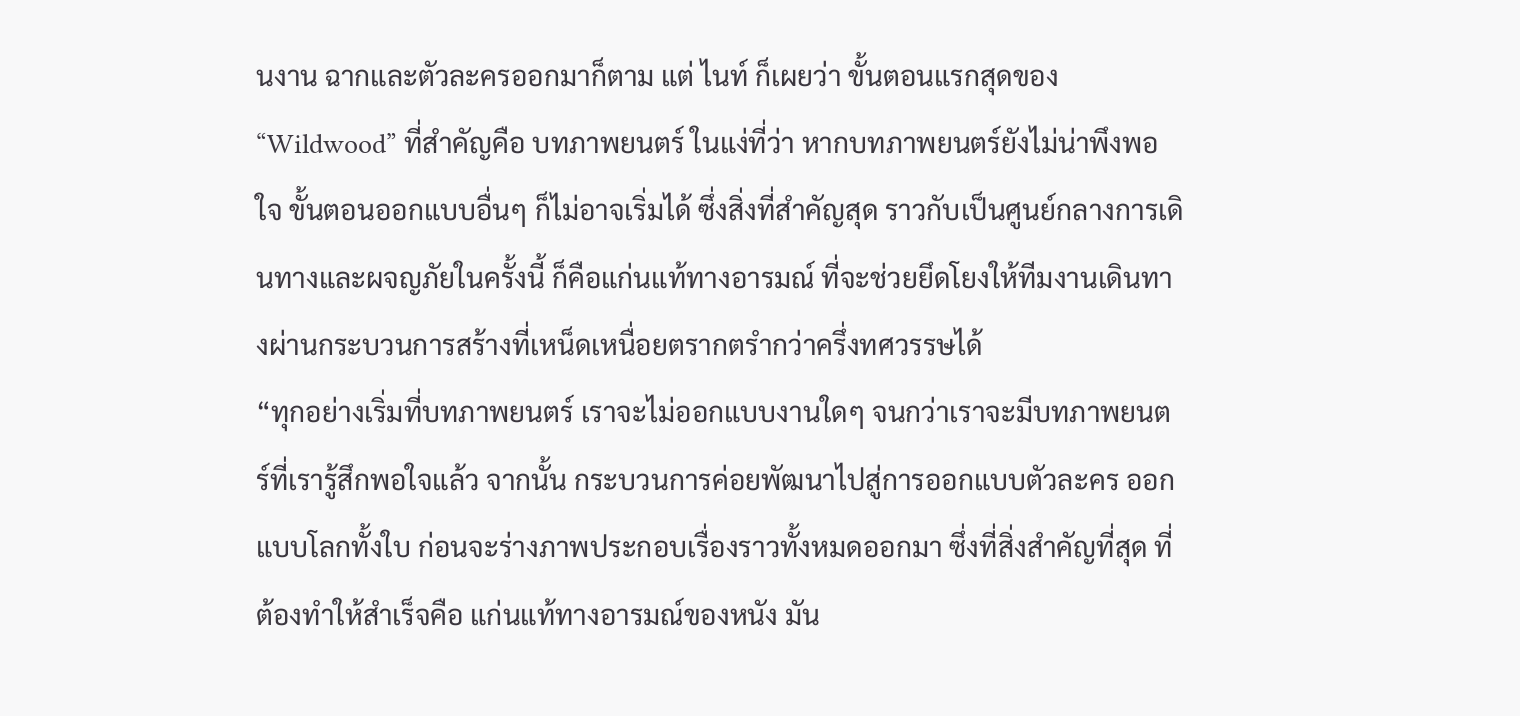นงาน ฉากและตัวละครออกมาก็ตาม แต่ ไนท์ ก็เผยว่า ขั้นตอนแรกสุดของ “Wildwood” ที่สำคัญคือ บทภาพยนตร์ ในแง่ที่ว่า หากบทภาพยนตร์ยังไม่น่าพึงพอใจ ขั้นตอนออกแบบอื่นๆ ก็ไม่อาจเริ่มได้ ซึ่งสิ่งที่สำคัญสุด ราวกับเป็นศูนย์กลางการเดินทางและผจญภัยในครั้งนี้ ก็คือแก่นแท้ทางอารมณ์ ที่จะช่วยยึดโยงให้ทีมงานเดินทางผ่านกระบวนการสร้างที่เหน็ดเหนื่อยตรากตรำกว่าครึ่งทศวรรษได้
“ทุกอย่างเริ่มที่บทภาพยนตร์ เราจะไม่ออกแบบงานใดๆ จนกว่าเราจะมีบทภาพยนตร์ที่เรารู้สึกพอใจแล้ว จากนั้น กระบวนการค่อยพัฒนาไปสู่การออกแบบตัวละคร ออกแบบโลกทั้งใบ ก่อนจะร่างภาพประกอบเรื่องราวทั้งหมดออกมา ซึ่งที่สิ่งสำคัญที่สุด ที่ต้องทำให้สำเร็จคือ แก่นแท้ทางอารมณ์ของหนัง มัน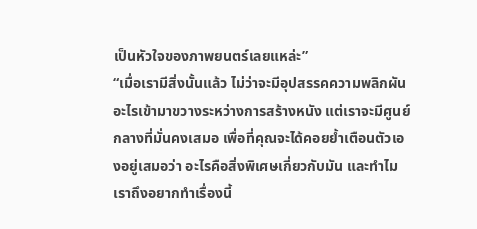เป็นหัวใจของภาพยนตร์เลยแหล่ะ”
“เมื่อเรามีสิ่งนั้นแล้ว ไม่ว่าจะมีอุปสรรคความพลิกผันอะไรเข้ามาขวางระหว่างการสร้างหนัง แต่เราจะมีศูนย์กลางที่มั่นคงเสมอ เพื่อที่คุณจะได้คอยย้ำเตือนตัวเองอยู่เสมอว่า อะไรคือสิ่งพิเศษเกี่ยวกับมัน และทำไมเราถึงอยากทำเรื่องนี้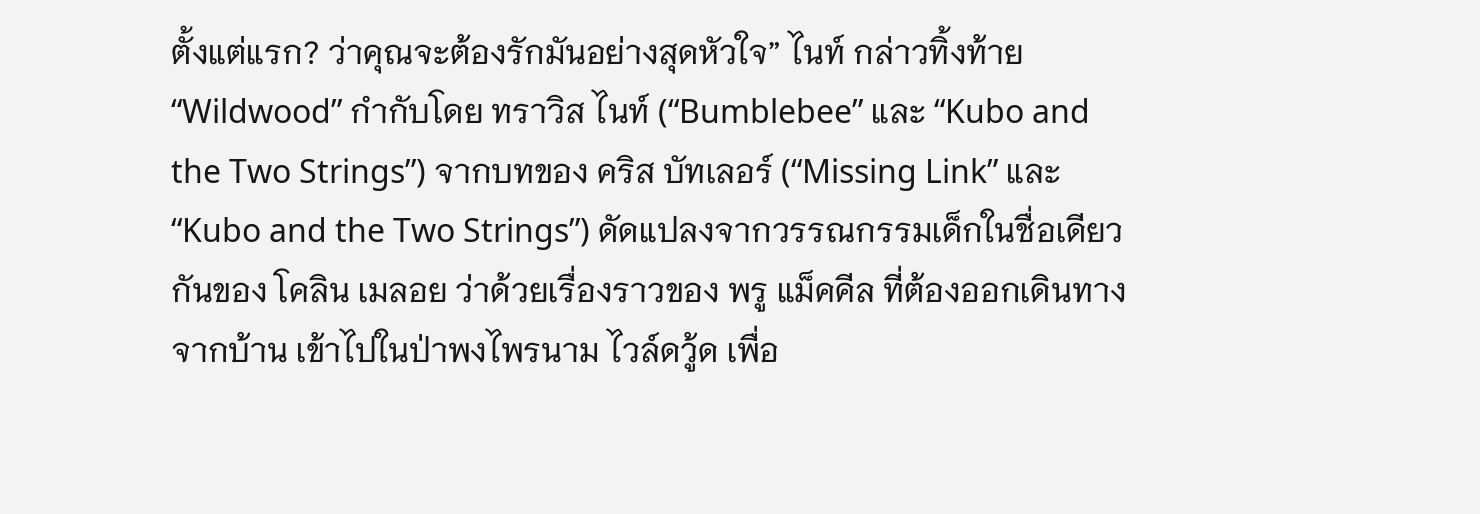ตั้งแต่แรก? ว่าคุณจะต้องรักมันอย่างสุดหัวใจ” ไนท์ กล่าวทิ้งท้าย
“Wildwood” กำกับโดย ทราวิส ไนท์ (“Bumblebee” และ “Kubo and the Two Strings”) จากบทของ คริส บัทเลอร์ (“Missing Link” และ “Kubo and the Two Strings”) ดัดแปลงจากวรรณกรรมเด็กในชื่อเดียวกันของ โคลิน เมลอย ว่าด้วยเรื่องราวของ พรู แม็คคีล ที่ต้องออกเดินทางจากบ้าน เข้าไปในป่าพงไพรนาม ไวล์ดวู้ด เพื่อ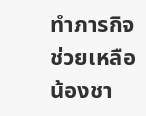ทำภารกิจช่วยเหลือน้องชา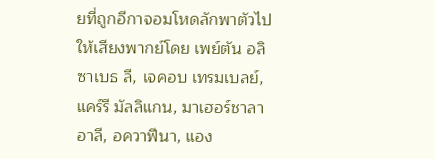ยที่ถูกอีกาจอมโหดลักพาตัวไป
ให้เสียงพากย์โดย เพย์ตัน อลิซาเบธ ลี, เจคอบ เทรมเบลย์, แคร์รี มัลลิแกน, มาเฮอร์ชาลา อาลี, อควาฟีนา, แอง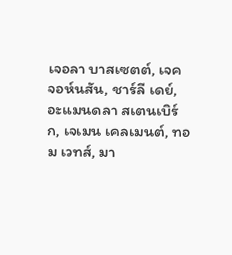เจอลา บาสเซตต์, เจค จอห์นสัน, ชาร์ลี เดย์, อะแมนดลา สเตนเบิร์ก, เจเมน เคลเมนต์, ทอม เวทส์, มา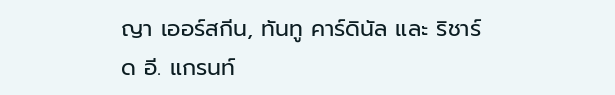ญา เออร์สกีน, ทันทู คาร์ดินัล และ ริชาร์ด อี. แกรนท์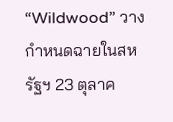“Wildwood” วางกำหนดฉายในสหรัฐฯ 23 ตุลาค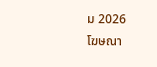ม 2026
โฆษณา